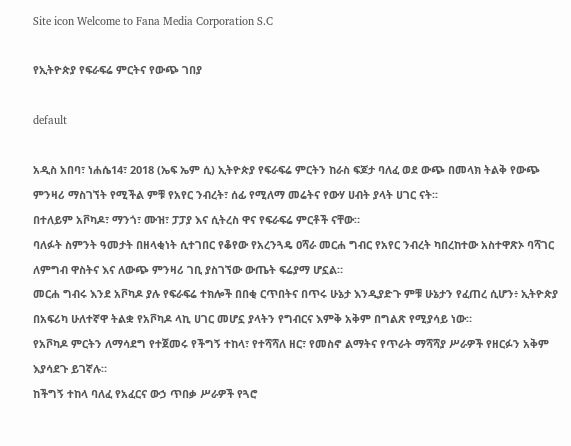Site icon Welcome to Fana Media Corporation S.C

የኢትዮጵያ የፍራፍሬ ምርትና የውጭ ገበያ

default

አዲስ አበባ፣ ነሐሴ14፣ 2018 (ኤፍ ኤም ሲ) ኢትዮጵያ የፍራፍሬ ምርትን ከራስ ፍጆታ ባለፈ ወደ ውጭ በመላክ ትልቅ የውጭ ምንዛሪ ማስገኘት የሚችል ምቹ የአየር ንብረት፣ ሰፊ የሚለማ መሬትና የውሃ ሀብት ያላት ሀገር ናት፡፡
በተለይም አቮካዶ፣ ማንጎ፣ ሙዝ፣ ፓፓያ እና ሲትረስ ዋና የፍራፍሬ ምርቶች ናቸው።
ባለፉት ስምንት ዓመታት በዘላቂነት ሲተገበር የቆየው የአረንጓዴ ዐሻራ መርሐ ግብር የአየር ንብረት ካበረከተው አስተዋጽኦ ባሻገር ለምግብ ዋስትና እና ለውጭ ምንዛሪ ገቢ ያስገኘው ውጤት ፍሬያማ ሆኗል።
መርሐ ግብሩ እንደ አቮካዶ ያሉ የፍራፍሬ ተክሎች በበቂ ርጥበትና በጥሩ ሁኔታ እንዲያድጉ ምቹ ሁኔታን የፈጠረ ሲሆን፥ ኢትዮጵያ በአፍሪካ ሁለተኛዋ ትልቋ የአቮካዶ ላኪ ሀገር መሆኗ ያላትን የግብርና እምቅ አቅም በግልጽ የሚያሳይ ነው።
የአቮካዶ ምርትን ለማሳደግ የተጀመሩ የችግኝ ተከላ፣ የተሻሻለ ዘር፣ የመስኖ ልማትና የጥራት ማሻሻያ ሥራዎች የዘርፉን አቅም እያሳደጉ ይገኛሉ።
ከችግኝ ተከላ ባለፈ የአፈርና ውኃ ጥበቃ ሥራዎች የጓሮ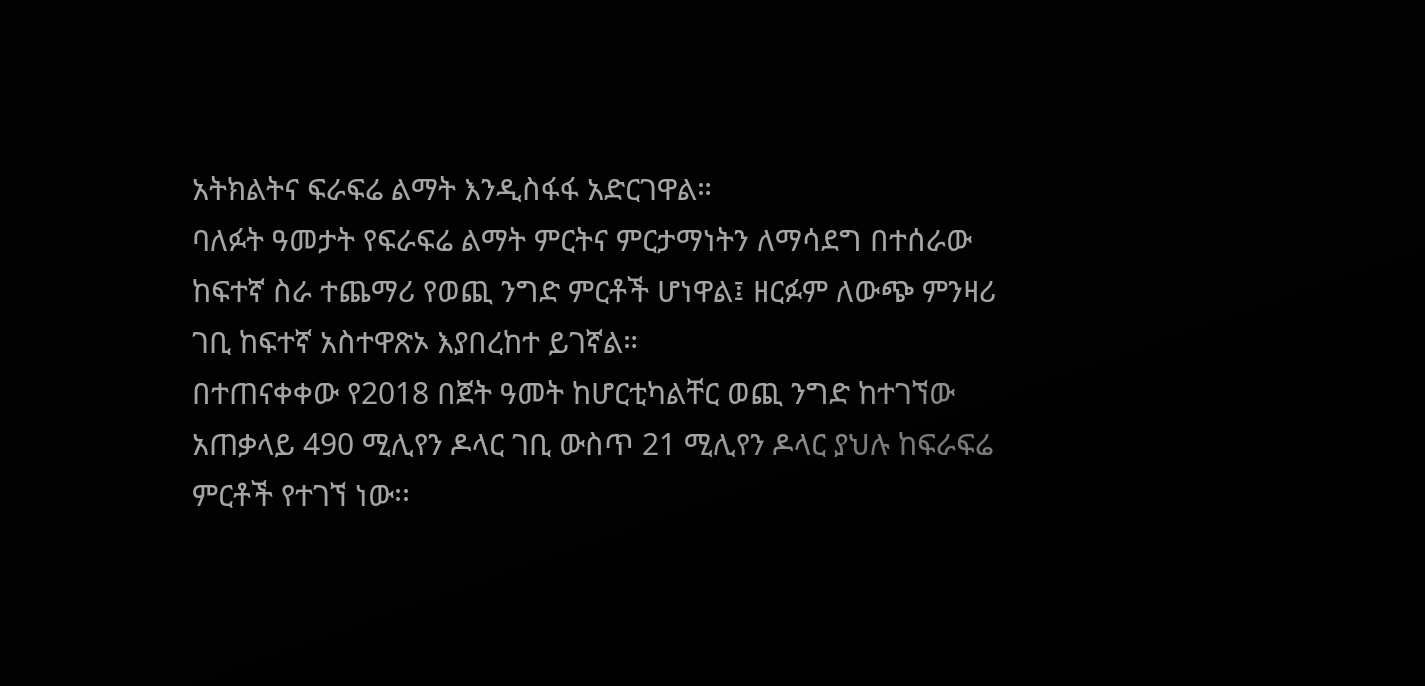አትክልትና ፍራፍሬ ልማት እንዲስፋፋ አድርገዋል።
ባለፉት ዓመታት የፍራፍሬ ልማት ምርትና ምርታማነትን ለማሳደግ በተሰራው ከፍተኛ ስራ ተጨማሪ የወጪ ንግድ ምርቶች ሆነዋል፤ ዘርፉም ለውጭ ምንዛሪ ገቢ ከፍተኛ አስተዋጽኦ እያበረከተ ይገኛል።
በተጠናቀቀው የ2018 በጀት ዓመት ከሆርቲካልቸር ወጪ ንግድ ከተገኘው አጠቃላይ 490 ሚሊየን ዶላር ገቢ ውስጥ 21 ሚሊየን ዶላር ያህሉ ከፍራፍሬ ምርቶች የተገኘ ነው፡፡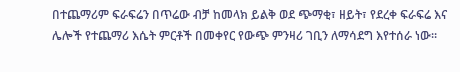በተጨማሪም ፍራፍሬን በጥሬው ብቻ ከመላክ ይልቅ ወደ ጭማቂ፣ ዘይት፣ የደረቀ ፍራፍሬ እና ሌሎች የተጨማሪ እሴት ምርቶች በመቀየር የውጭ ምንዛሪ ገቢን ለማሳደግ እየተሰራ ነው።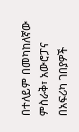በተለይም በመካከለኛው ምስራቅ፣ አውሮፓና በአፍሪካ ገበያዎች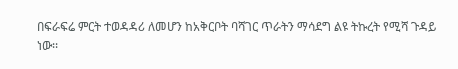በፍራፍሬ ምርት ተወዳዳሪ ለመሆን ከአቅርቦት ባሻገር ጥራትን ማሳደግ ልዩ ትኩረት የሚሻ ጉዳይ ነው፡፡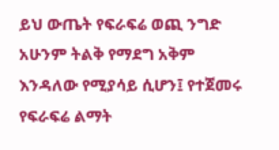ይህ ውጤት የፍራፍሬ ወጪ ንግድ አሁንም ትልቅ የማደግ አቅም እንዳለው የሚያሳይ ሲሆን፤ የተጀመሩ የፍራፍሬ ልማት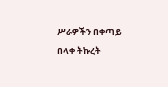ሥራዎችን በቀጣይ በላቀ ትኩረት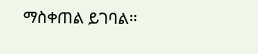ማስቀጠል ይገባል፡፡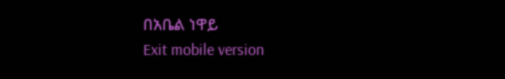በአቤል ነዋይ
Exit mobile version